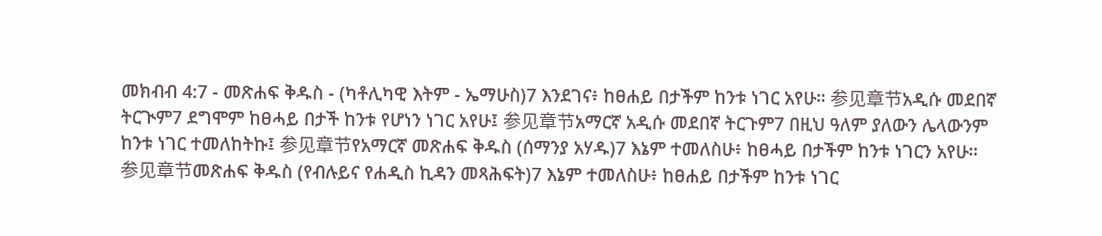መክብብ 4:7 - መጽሐፍ ቅዱስ - (ካቶሊካዊ እትም - ኤማሁስ)7 እንደገና፥ ከፀሐይ በታችም ከንቱ ነገር አየሁ። 参见章节አዲሱ መደበኛ ትርጒም7 ደግሞም ከፀሓይ በታች ከንቱ የሆነን ነገር አየሁ፤ 参见章节አማርኛ አዲሱ መደበኛ ትርጉም7 በዚህ ዓለም ያለውን ሌላውንም ከንቱ ነገር ተመለከትኩ፤ 参见章节የአማርኛ መጽሐፍ ቅዱስ (ሰማንያ አሃዱ)7 እኔም ተመለስሁ፥ ከፀሓይ በታችም ከንቱ ነገርን አየሁ። 参见章节መጽሐፍ ቅዱስ (የብሉይና የሐዲስ ኪዳን መጻሕፍት)7 እኔም ተመለስሁ፥ ከፀሐይ በታችም ከንቱ ነገር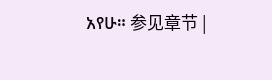አየሁ። 参见章节 |